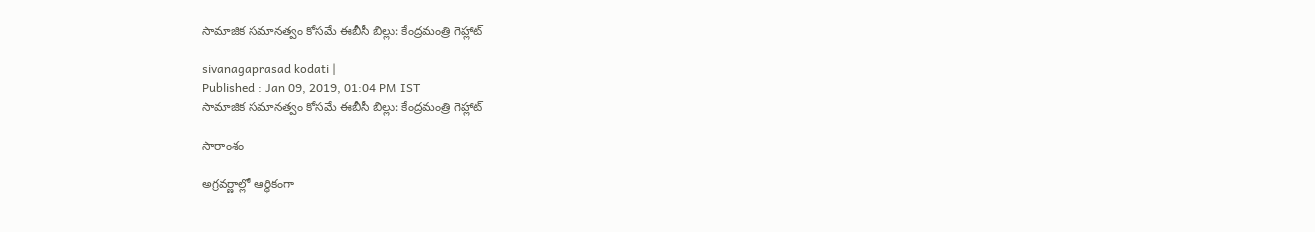సామాజిక సమానత్వం కోసమే ఈబీసీ బిల్లు: కేంద్రమంత్రి గెహ్లాట్

sivanagaprasad kodati |
Published : Jan 09, 2019, 01:04 PM IST
సామాజిక సమానత్వం కోసమే ఈబీసీ బిల్లు: కేంద్రమంత్రి గెహ్లాట్

సారాంశం

అగ్రవర్ణాల్లో ఆర్ధికంగా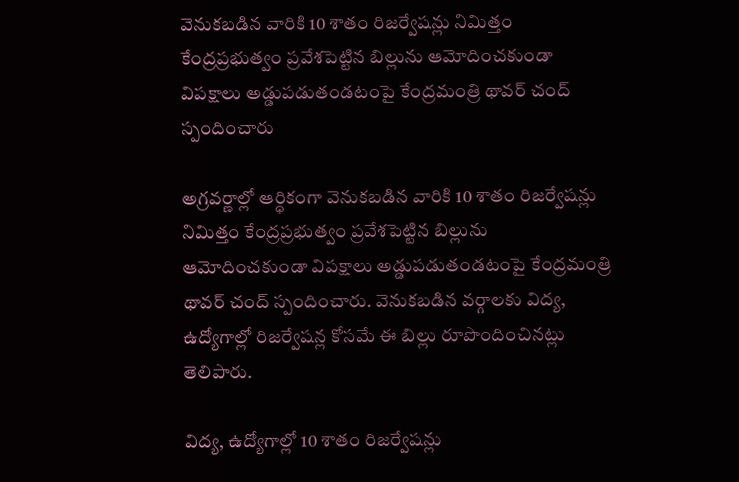వెనుకబడిన వారికి 10 శాతం రిజర్వేషన్లు నిమిత్తం కేంద్రప్రభుత్వం ప్రవేశపెట్టిన బిల్లును ఆమోదించకుండా విపక్షాలు అడ్డుపడుతండటంపై కేంద్రమంత్రి థావర్ చంద్ స్పందించారు

అగ్రవర్ణాల్లో ఆర్ధికంగా వెనుకబడిన వారికి 10 శాతం రిజర్వేషన్లు నిమిత్తం కేంద్రప్రభుత్వం ప్రవేశపెట్టిన బిల్లును ఆమోదించకుండా విపక్షాలు అడ్డుపడుతండటంపై కేంద్రమంత్రి థావర్ చంద్ స్పందించారు. వెనుకబడిన వర్గాలకు విద్య, ఉద్యోగాల్లో రిజర్వేషన్ల కోసమే ఈ బిల్లు రూపొందించినట్లు తెలిపారు.

విద్య, ఉద్యోగాల్లో 10 శాతం రిజర్వేషన్లు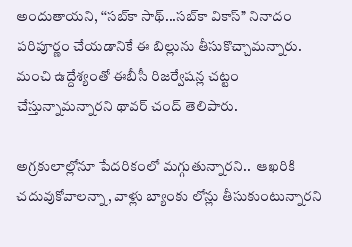అందుతాయని, ‘‘సబ్‌కా సాథ్...సబ్‌కా వికాస్’’ నినాదం పరిపూర్ణం చేయడానికే ఈ బిల్లును తీసుకొచ్చామన్నారు. మంచి ఉద్దేశ్యంతో ఈబీసీ రిజర్వేషన్ల చట్టం చేస్తున్నామన్నారని థావర్ చంద్ తెలిపారు.

అగ్రకులాల్లోనూ పేదరికంలో మగ్గుతున్నారని..  ఆఖరికి చదువుకోవాలన్నా, వాళ్లు బ్యాంకు లోన్లు తీసుకుంటున్నారని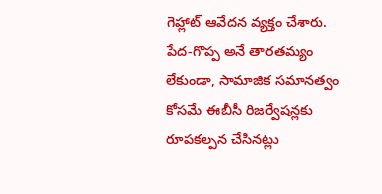గెహ్లాట్ ఆవేదన వ్యక్తం చేశారు. పేద-గొప్ప అనే తారతమ్యం లేకుండా, సామాజిక సమానత్వం కోసమే ఈబీసీ రిజర్వేషన్లకు రూపకల్పన చేసినట్లు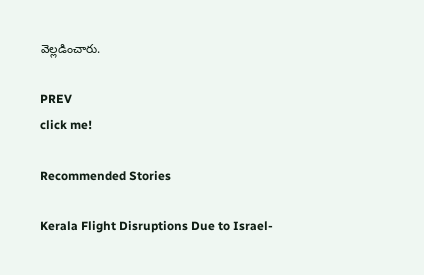వెల్లడించారు.

PREV
click me!

Recommended Stories

Kerala Flight Disruptions Due to Israel-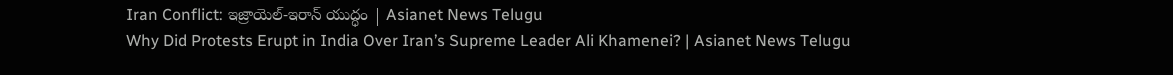Iran Conflict: ఇజ్రాయెల్-ఇరాన్ యుద్ధం | Asianet News Telugu
Why Did Protests Erupt in India Over Iran’s Supreme Leader Ali Khamenei? | Asianet News Telugu